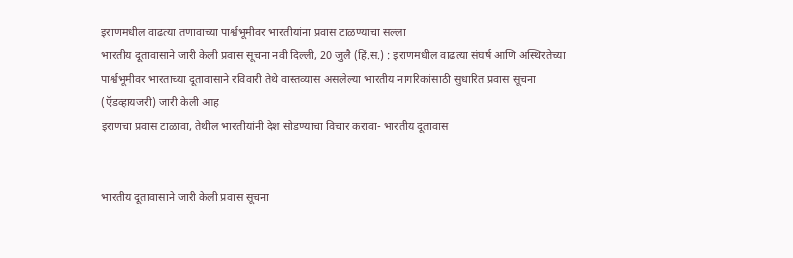इराणमधील वाढत्या तणावाच्या पार्श्वभूमीवर भारतीयांना प्रवास टाळण्याचा सल्ला
भारतीय दूतावासाने जारी केली प्रवास सूचना नवी दिल्ली, 20 जुलै (हिं.स.) : इराणमधील वाढत्या संघर्ष आणि अस्थिरतेच्या पार्श्वभूमीवर भारताच्या दूतावासाने रविवारी तेथे वास्तव्यास असलेल्या भारतीय नागरिकांसाठी सुधारित प्रवास सूचना (ऍडव्हायजरी) जारी केली आह
इराणचा प्रवास टाळावा, तेथील भारतीयांनी देश सोडण्याचा विचार करावा- भारतीय दूतावास


भारतीय दूतावासाने जारी केली प्रवास सूचना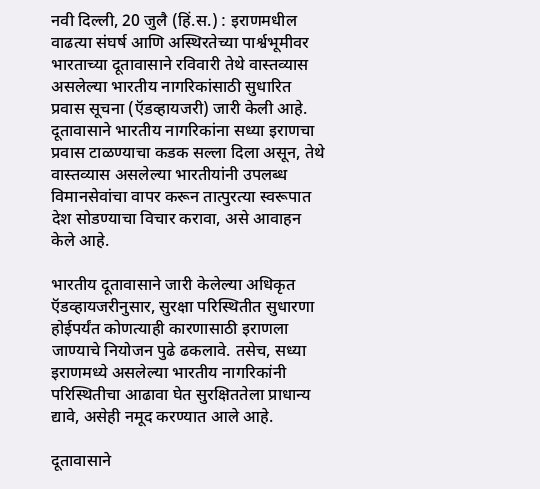नवी दिल्ली, 20 जुलै (हिं.स.) : इराणमधील वाढत्या संघर्ष आणि अस्थिरतेच्या पार्श्वभूमीवर भारताच्या दूतावासाने रविवारी तेथे वास्तव्यास असलेल्या भारतीय नागरिकांसाठी सुधारित प्रवास सूचना (ऍडव्हायजरी) जारी केली आहे. दूतावासाने भारतीय नागरिकांना सध्या इराणचा प्रवास टाळण्याचा कडक सल्ला दिला असून, तेथे वास्तव्यास असलेल्या भारतीयांनी उपलब्ध विमानसेवांचा वापर करून तात्पुरत्या स्वरूपात देश सोडण्याचा विचार करावा, असे आवाहन केले आहे.

भारतीय दूतावासाने जारी केलेल्या अधिकृत ऍडव्हायजरीनुसार, सुरक्षा परिस्थितीत सुधारणा होईपर्यंत कोणत्याही कारणासाठी इराणला जाण्याचे नियोजन पुढे ढकलावे. तसेच, सध्या इराणमध्ये असलेल्या भारतीय नागरिकांनी परिस्थितीचा आढावा घेत सुरक्षिततेला प्राधान्य द्यावे, असेही नमूद करण्यात आले आहे.

दूतावासाने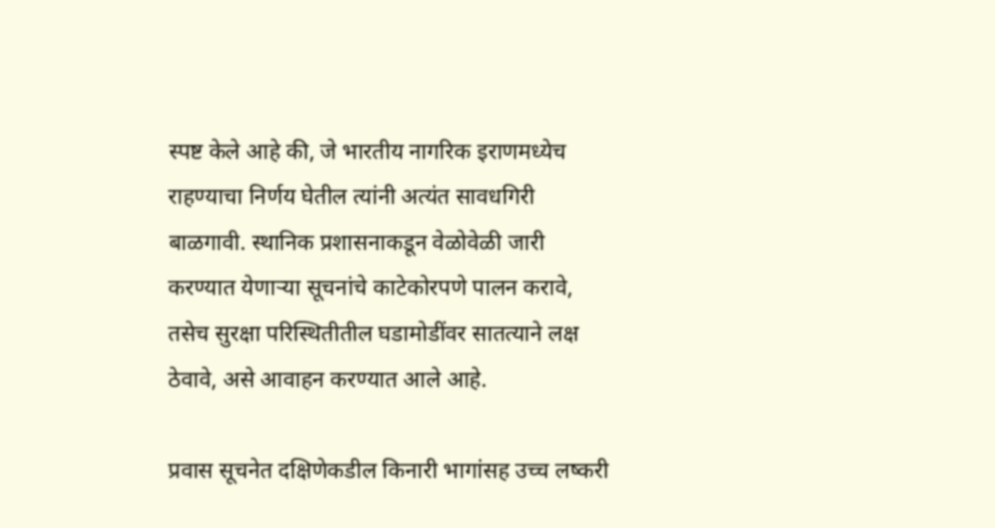स्पष्ट केले आहे की, जे भारतीय नागरिक इराणमध्येच राहण्याचा निर्णय घेतील त्यांनी अत्यंत सावधगिरी बाळगावी. स्थानिक प्रशासनाकडून वेळोवेळी जारी करण्यात येणाऱ्या सूचनांचे काटेकोरपणे पालन करावे, तसेच सुरक्षा परिस्थितीतील घडामोडींवर सातत्याने लक्ष ठेवावे, असे आवाहन करण्यात आले आहे.

प्रवास सूचनेत दक्षिणेकडील किनारी भागांसह उच्च लष्करी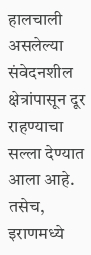हालचाली असलेल्या संवेदनशील क्षेत्रांपासून दूर राहण्याचा सल्ला देण्यात आला आहे. तसेच, इराणमध्ये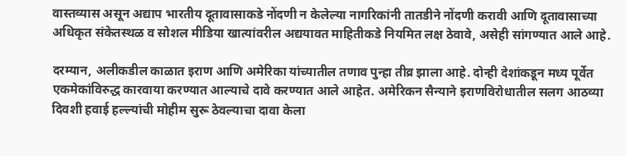वास्तव्यास असून अद्याप भारतीय दूतावासाकडे नोंदणी न केलेल्या नागरिकांनी तातडीने नोंदणी करावी आणि दूतावासाच्या अधिकृत संकेतस्थळ व सोशल मीडिया खात्यांवरील अद्ययावत माहितीकडे नियमित लक्ष ठेवावे, असेही सांगण्यात आले आहे.

दरम्यान, अलीकडील काळात इराण आणि अमेरिका यांच्यातील तणाव पुन्हा तीव्र झाला आहे. दोन्ही देशांकडून मध्य पूर्वेत एकमेकांविरुद्ध कारवाया करण्यात आल्याचे दावे करण्यात आले आहेत. अमेरिकन सैन्याने इराणविरोधातील सलग आठव्या दिवशी हवाई हल्ल्यांची मोहीम सुरू ठेवल्याचा दावा केला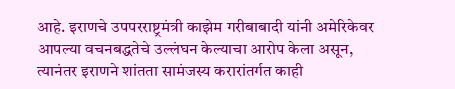आहे. इराणचे उपपरराष्ट्रमंत्री काझेम गरीबाबादी यांनी अमेरिकेवर आपल्या वचनबद्धतेचे उल्लंघन केल्याचा आरोप केला असून, त्यानंतर इराणने शांतता सामंजस्य करारांतर्गत काही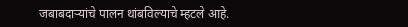जबाबदाऱ्यांचे पालन थांबविल्याचे म्हटले आहे.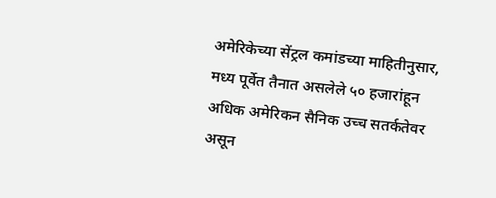अमेरिकेच्या सेंट्रल कमांडच्या माहितीनुसार, मध्य पूर्वेत तैनात असलेले ५० हजारांहून अधिक अमेरिकन सैनिक उच्च सतर्कतेवर असून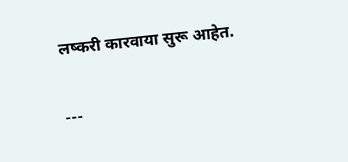लष्करी कारवाया सुरू आहेत.

---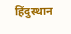हिंदुस्थान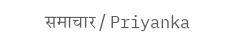समाचार / Priyanka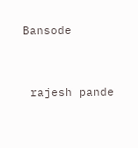Bansode


 rajesh pande